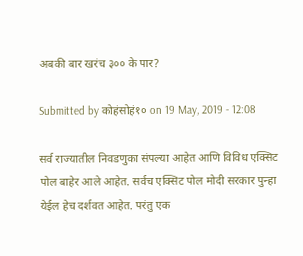अबकी बार खरंच ३०० के पार?

Submitted by कोहंसोहं१० on 19 May, 2019 - 12:08

सर्व राज्यातील निवडणुका संपल्या आहेत आणि विविध एक्सिट पोल बाहेर आले आहेत. सर्वच एक्सिट पोल मोदी सरकार पुन्हा येईल हेच दर्शवत आहेत. परंतु एक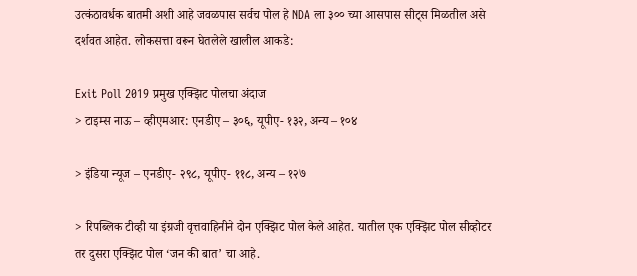उत्कंठावर्धक बातमी अशी आहे जवळपास सर्वच पोल हे NDA ला ३०० च्या आसपास सीट्स मिळतील असे दर्शवत आहेत. लोकसत्ता वरून घेतलेले खालील आकडे:

Exit Poll 2019 प्रमुख एक्झिट पोलचा अंदाज
> टाइम्स नाऊ – व्हीएमआर: एनडीए – ३०६, यूपीए- १३२, अन्य – १०४

> इंडिया न्यूज – एनडीए- २९८, यूपीए- ११८, अन्य – १२७

> रिपब्लिक टीव्ही या इंग्रजी वृत्तवाहिनीने दोन एक्झिट पोल केले आहेत. यातील एक एक्झिट पोल सीव्होटर तर दुसरा एक्झिट पोल ‘जन की बात’ चा आहे.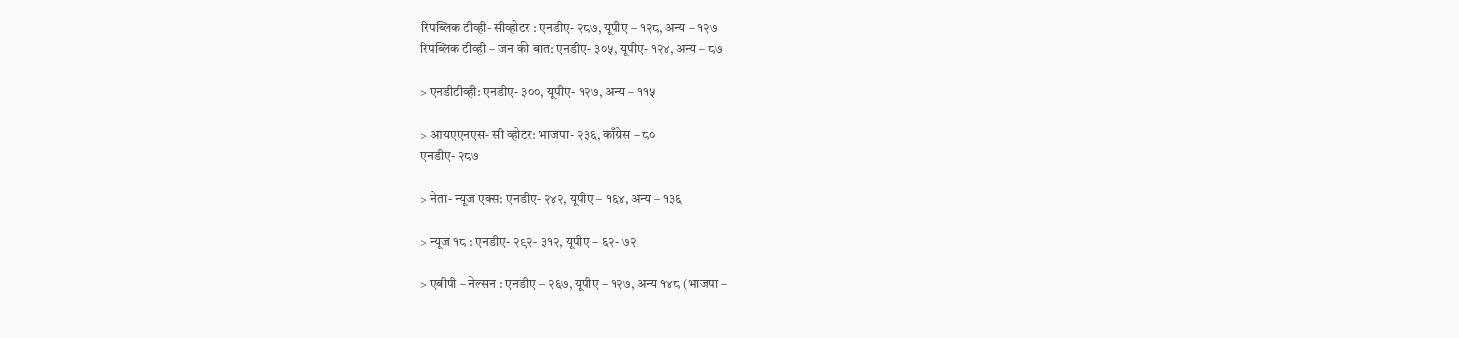रिपब्लिक टीव्ही- सीव्होटर : एनडीए- २८७, यूपीए – १२८, अन्य – १२७
रिपब्लिक टीव्ही – जन की बात: एनडीए- ३०५, यूपीए- १२४, अन्य – ८७

> एनडीटीव्ही: एनडीए- ३००, यूपीए- १२७, अन्य – ११५

> आयएएनएस- सी व्होटर: भाजपा- २३६, काँग्रेस – ८०
एनडीए- २८७

> नेता- न्यूज एक्स: एनडीए- २४२, यूपीए – १६४, अन्य – १३६

> न्यूज १८ : एनडीए- २९२- ३१२, यूपीए – ६२- ७२

> एबीपी – नेल्सन : एनडीए – २६७, यूपीए – १२७, अन्य १४८ (भाजपा –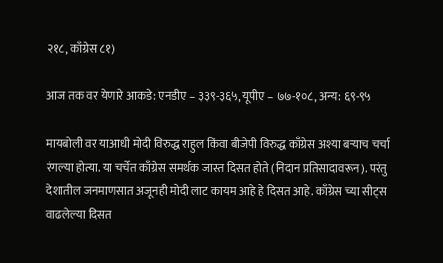२१८, काँग्रेस ८१)

आज तक वर येणारे आकडे: एनडीए – ३३९-३६५, यूपीए – ७७-१०८, अन्य: ६९-९५

मायबोली वर याआधी मोदी विरुद्ध राहुल किंवा बीजेपी विरुद्ध काँग्रेस अश्या बऱ्याच चर्चा रंगल्या होत्या. या चर्चेत काँग्रेस समर्थक जास्त दिसत होते (निदान प्रतिसादावरून). परंतु देशातील जनमाणसात अजूनही मोदी लाट कायम आहे हे दिसत आहे. काँग्रेस च्या सीट्स वाढलेल्या दिसत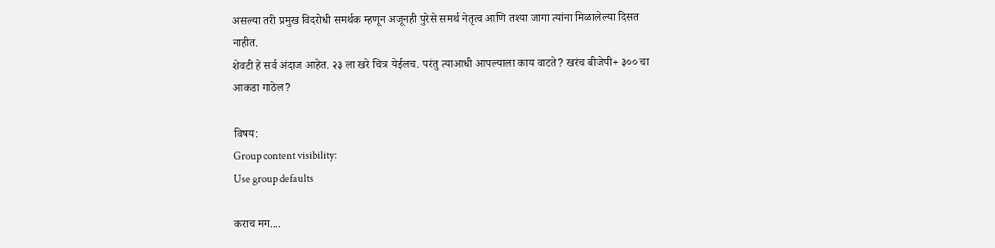असल्या तरी प्रमुख विदरोधी समर्थक म्हणून अजूनही पुरेसे समर्थ नेतृत्व आणि तश्या जागा त्यांना मिळालेल्या दिसत नाहीत.
शेवटी हे सर्व अंदाज आहेत. २३ ला खरे चित्र येईलच. परंतु त्याआधी आपल्याला काय वाटते? खरंच बीजेपी+ ३०० चा आकडा गाठेल?

विषय:
Group content visibility:
Use group defaults

कराच मग....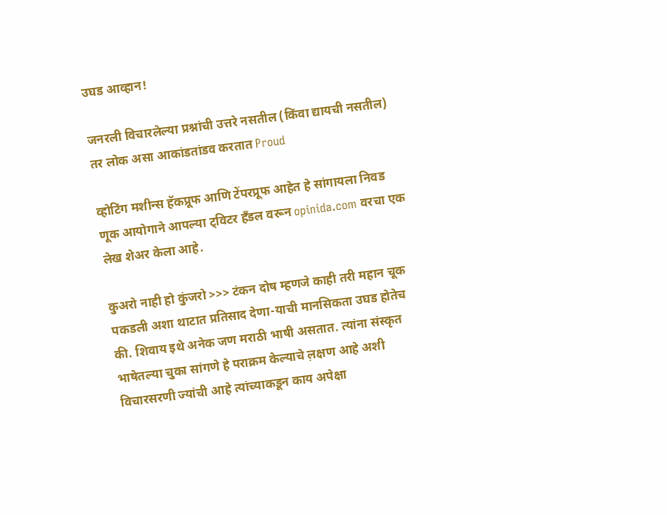उघड आव्हान!

जनरली विचारलेल्या प्रश्नांची उत्तरे नसतील (किंवा द्यायची नसतील) तर लोक असा आकांडतांडव करतात Proud

व्होटिंग मशीन्स हॅकप्रूफ आणि टेंपरप्रूफ आहेत हे सांगायला निवड णूक आयोगाने आपल्या ट्विटर हँडल वरून opinida.com वरचा एक लेख शेअर केला आहे.

कुअरो नाही हो कुंजरो >>> टंकन दोष म्हणजे काही तरी महान चूक पकडली अशा थाटात प्रतिसाद देणा-याची मानसिकता उघड होतेच की. शिवाय इथे अनेक जण मराठी भाषी असतात. त्यांना संस्कृत भाषेतल्या चुका सांगणे हे पराक्रम केल्याचे ल़क्षण आहे अशी विचारसरणी ज्यांची आहे त्यांच्याकडून काय अपेक्षा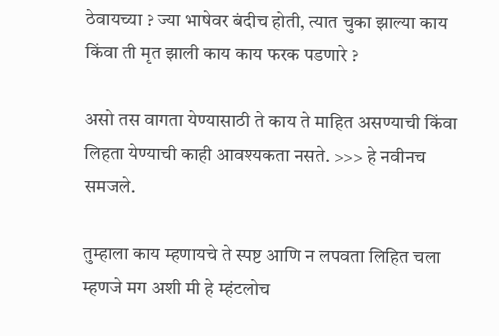ठेवायच्या ? ज्या भाषेवर बंदीच होती, त्यात चुका झाल्या काय किंवा ती मृत झाली काय काय फरक पडणारे ?

असो तस वागता येण्यासाठी ते काय ते माहित असण्याची किंवा लिहता येण्याची काही आवश्यकता नसते. >>> हे नवीनच समजले.

तुम्हाला काय म्हणायचे ते स्पष्ट आणि न लपवता लिहित चला म्हणजे मग अशी मी हे म्हंटलोच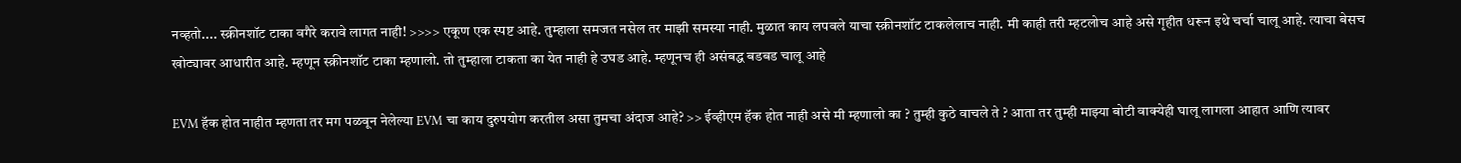नव्हतो.... स्क्रीनशॉट टाका वगैरे करावे लागत नाही! >>>> एकूण एक स्पष्ट आहे. तुम्हाला समजत नसेल तर माझी समस्या नाही. मुळात काय लपवले याचा स्क्रीनशॉट टाकलेलाच नाही. मी काही तरी म्हटलोच आहे असे गृहीत धरून इथे चर्चा चालू आहे. त्याचा बेसच खोट्यावर आधारीत आहे. म्हणून स्क्रीनशॉट टाका म्हणालो. तो तुम्हाला टाकता का येत नाही हे उघड आहे. म्हणूनच ही असंबद्ध बडबड चालू आहे

EVM हॅक होत नाहीत म्हणता तर मग पळवून नेलेल्या EVM चा काय दुरुपयोग करतील असा तुमचा अंदाज आहे? >> ईव्हीएम हॅक होत नाही असे मी म्हणालो का ? तुम्ही कुठे वाचले ते ? आता तर तुम्ही माझ्या बोटी वाक्येही घालू लागला आहात आणि त्यावर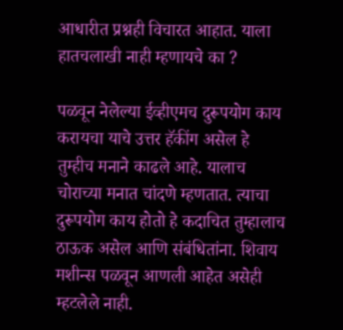आधारीत प्रश्नही विचारत आहात. याला हातचलाखी नाही म्हणायचे का ?

पळवून नेलेल्या ईव्हीएमच दुरूपयोग काय करायचा याचे उत्तर हॅकींग असेल हे तुम्हीच मनाने काढले आहे. यालाच चोराच्या मनात चांदणे म्हणतात. त्याचा दुरूपयोग काय होतो हे कदाचित तुम्हालाच ठाऊक असेल आणि संबंधितांना. शिवाय मशीन्स पळवून आणली आहेत असेही म्हटलेले नाही.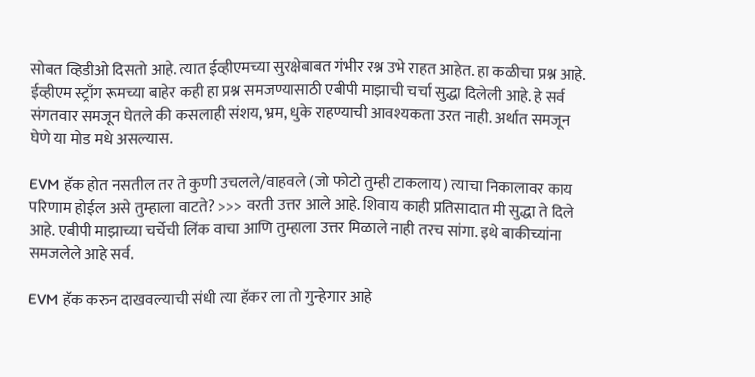सोबत व्हिडीओ दिसतो आहे. त्यात ईव्हीएमच्या सुरक्षेबाबत गंभीर रश्न उभे राहत आहेत. हा कळीचा प्रश्न आहे. ईव्हीएम स्ट्राँग रूमच्या बाहेर कही हा प्रश्न समजण्यासाठी एबीपी माझाची चर्चा सुद्धा दिलेली आहे. हे सर्व संगतवार समजून घेतले की कसलाही संशय, भ्रम, धुके राहण्याची आवश्यकता उरत नाही. अर्थात समजून घेणे या मोड मधे असल्यास.

EVM हॅक होत नसतील तर ते कुणी उचलले/वाहवले (जो फोटो तुम्ही टाकलाय) त्याचा निकालावर काय परिणाम होईल असे तुम्हाला वाटते? >>> वरती उत्तर आले आहे. शिवाय काही प्रतिसादात मी सुद्धा ते दिले आहे. एबीपी माझाच्या चर्चेची लिंक वाचा आणि तुम्हाला उत्तर मिळाले नाही तरच सांगा. इथे बाकीच्यांना समजलेले आहे सर्व.

EVM हॅक करुन दाखवल्याची संधी त्या हॅकर ला तो गुन्हेगार आहे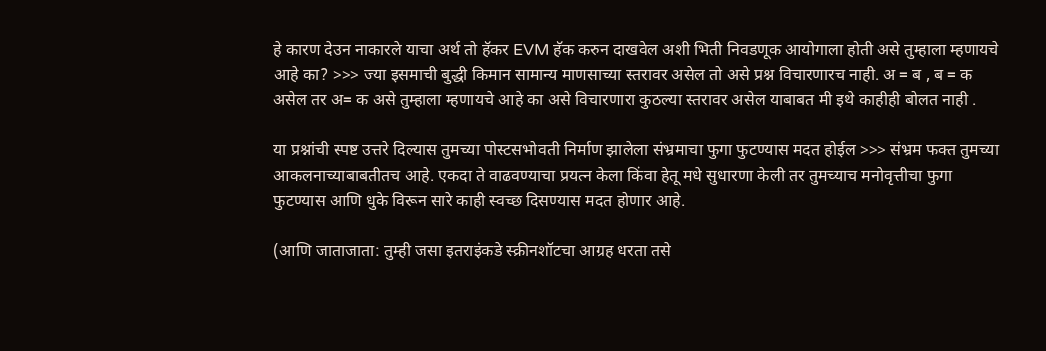हे कारण देउन नाकारले याचा अर्थ तो हॅकर EVM हॅक करुन दाखवेल अशी भिती निवडणूक आयोगाला होती असे तुम्हाला म्हणायचे आहे का? >>> ज्या इसमाची बुद्धी किमान सामान्य माणसाच्या स्तरावर असेल तो असे प्रश्न विचारणारच नाही. अ = ब , ब = क असेल तर अ= क असे तुम्हाला म्हणायचे आहे का असे विचारणारा कुठल्या स्तरावर असेल याबाबत मी इथे काहीही बोलत नाही .

या प्रश्नांची स्पष्ट उत्तरे दिल्यास तुमच्या पोस्टसभोवती निर्माण झालेला संभ्रमाचा फुगा फुटण्यास मदत होईल >>> संभ्रम फक्त तुमच्या आकलनाच्याबाबतीतच आहे. एकदा ते वाढवण्याचा प्रयत्न केला किंवा हेतू मधे सुधारणा केली तर तुमच्याच मनोवृत्तीचा फुगा फुटण्यास आणि धुके विरून सारे काही स्वच्छ दिसण्यास मदत होणार आहे.

(आणि जाताजाता: तुम्ही जसा इतराइंकडे स्क्रीनशॉटचा आग्रह धरता तसे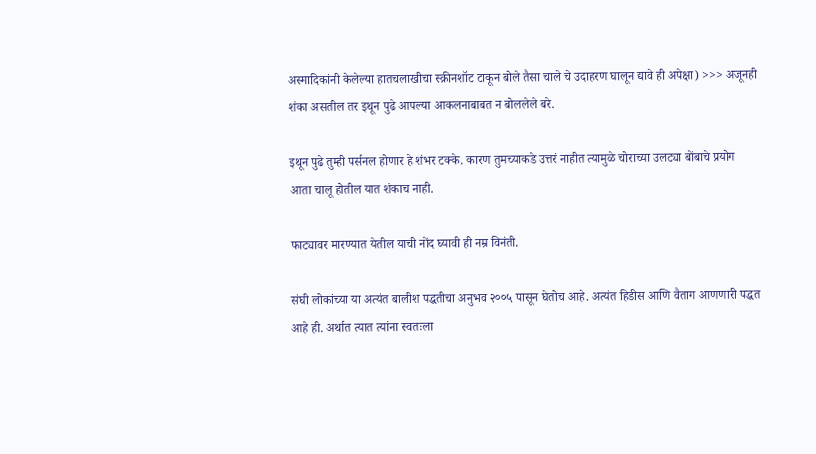अस्मादिकांनी केलेल्या हातचलाखीचा स्क्रीनशॉट टाकून बोले तैसा चाले चे उदाहरण घालून द्यावे ही अपेक्षा) >>> अजूनही शंका असतील तर इथून पुढे आपल्या आकलनाबाबत न बोललेले बरे.

इथून पुढे तुम्ही पर्सनल होणार हे शंभर टक्के. कारण तुमच्याकडे उत्तरं नाहीत त्यामुळे चोराच्या उलट्या बोंबाचे प्रयोग आता चालू होतील यात शंकाच नाही.

फाट्यावर मारण्यात येतील याची नोंद घ्यावी ही नम्र विनंती.

संघी लोकांच्या या अत्यंत बालीश पद्धतीचा अनुभव २००५ पासून घेतोच आहे. अत्यंत हिडीस आणि वैताग आणणारी पद्धत आहे ही. अर्थात त्यात त्यांना स्वतःला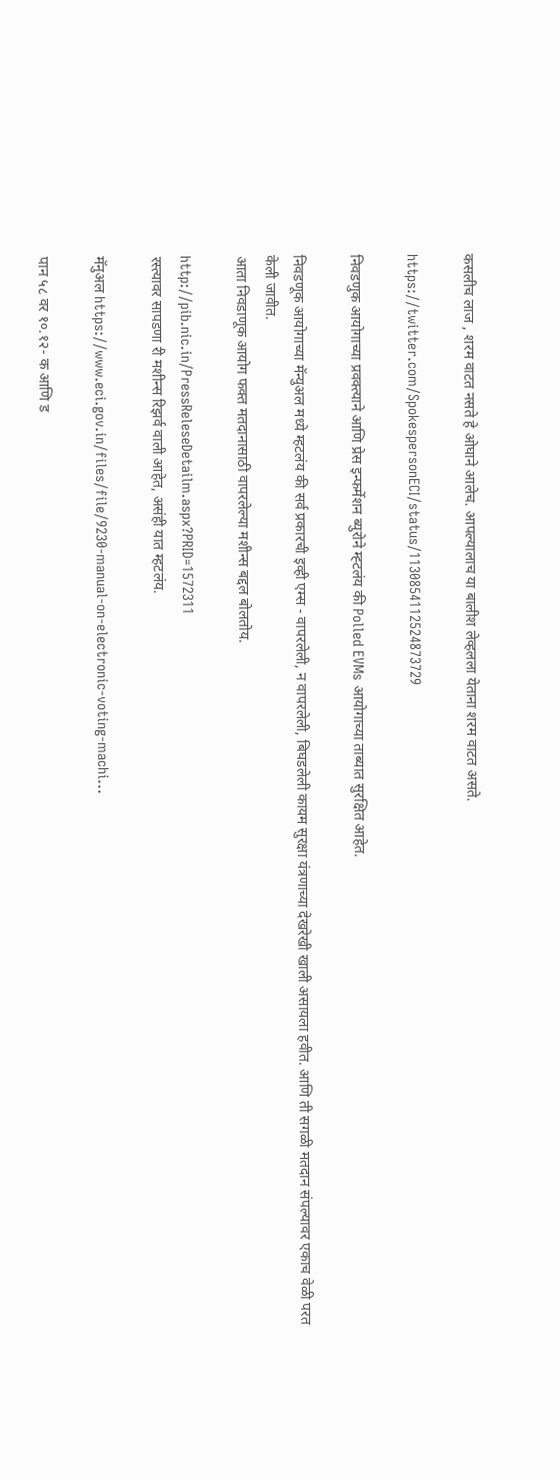कसलीच लाज , शरम वाटत नसते हे ओघाने आलेच. आपल्यालाच या बालीश लेव्हलला येताना शरम वाटत असते.

https://twitter.com/SpokespersonECI/status/1130854112524873729

निवडणुक आयोगाच्या प्रवक्त्याने आणि प्रेस इन्फर्मेशन ब्युरोने म्ह्टलंय की Polled EVMs आयोगाच्या ताब्यात सुरक्षित आहेत.

निवडणूक आयोगाच्या मॅन्युअल मध्ये म्हटलंय की सर्व प्रकारची इव्ही एम्स - वापरलेली, न वापरलेली, बिघडलेली कायम सुरक्षा यंत्रणाच्या देखरेखी खाली असायला हवीत. आणि ती सगळी मतदान संपल्यावर एकाच वेळी परत केली जावीत.
आता निवडाणूक आयोग फक्त मतदानासाठी वापरलेल्या मशीन्स बद्दल बोलतोय.

http://pib.nic.in/PressReleseDetailm.aspx?PRID=1572311
रस्त्यावर सापडणा री मशीन्स रिझर्व वाली आहेत, असंही यात म्हटलंय.

मॅनुअल https://www.eci.gov.in/files/file/9230-manual-on-electronic-voting-machi...

पान ५८ वर १०.१२- क आणि ड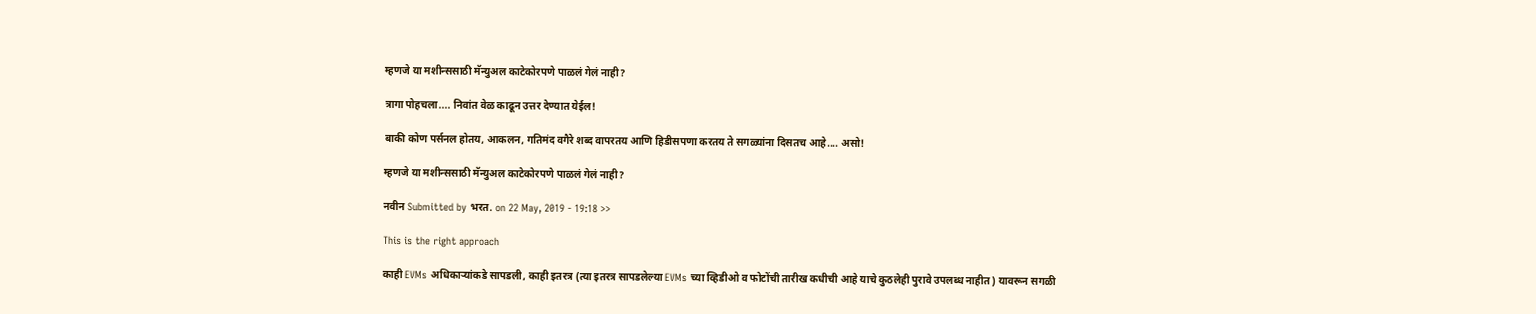म्हणजे या मशीन्ससाठी मॅन्युअल काटेकोरपणे पाळलं गेलं नाही?

त्रागा पोहचला.... निवांत वेळ काढून उत्तर देण्यात येईल!

बाकी कोण पर्सनल होतय, आकलन, गतिमंद वगैरे शब्द वापरतय आणि हिडीसपणा करतय ते सगळ्यांना दिसतच आहे.... असो!

म्हणजे या मशीन्ससाठी मॅन्युअल काटेकोरपणे पाळलं गेलं नाही?

नवीन Submitted by भरत. on 22 May, 2019 - 19:18 >>

This is the right approach

काही EVMs अधिकाऱ्यांकडे सापडली, काही इतरत्र (त्या इतरत्र सापडलेल्या EVMs च्या व्हिडीओ व फोटोंची तारीख कधीची आहे याचे कुठलेही पुरावे उपलब्ध नाहीत) यावरून सगळी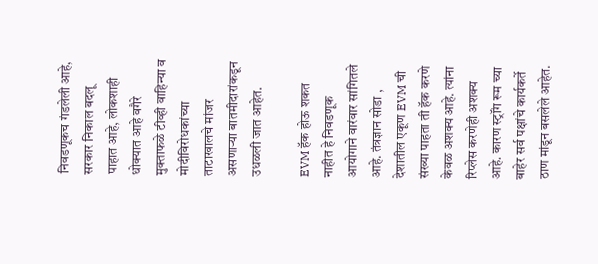निवडणूकच गंडलेली आहे, सरकार निकाल बदलू पाहात आहे, लोकशाही धोक्यात आहे वगैरे मुक्ताफळे टीव्ही वाहिन्या व मोदीविरोधकांच्या ताटाखालचे मांजर असणाऱ्या बातमीदारांकडून उधळली जात आहेत.

EVM हॅक होऊ शकत नाहीत हे निवडणूक आयोगाने वारंवार सांगितले आहे. तंत्रज्ञान सोडा , देशातील एकूण EVM ची संख्या पाहता ती हॅक करणे केवळ अशक्य आहे. त्यांना रिप्लेस करणेही अशक्य आहे. कारण स्ट्रॉंग रूम च्या बाहेर सर्व पक्षांचे कार्यकर्ते ठाण मांडून बसलेले आहेत.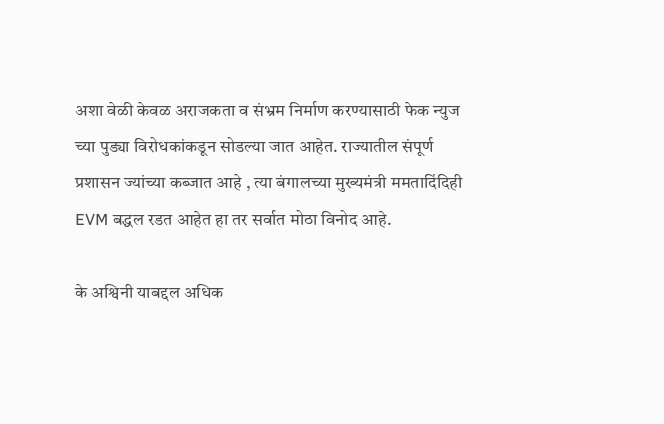अशा वेळी केवळ अराजकता व संभ्रम निर्माण करण्यासाठी फेक न्युज च्या पुड्या विरोधकांकडून सोडल्या जात आहेत. राज्यातील संपूर्ण प्रशासन ज्यांच्या कब्जात आहे , त्या बंगालच्या मुख्यमंत्री ममतादिंदिही EVM बद्धल रडत आहेत हा तर सर्वात मोठा विनोद आहे.

के अश्विनी याबद्दल अधिक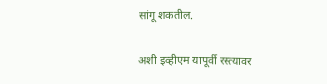सांगू शकतील.

अशी इव्हीएम यापूर्वी रस्त्यावर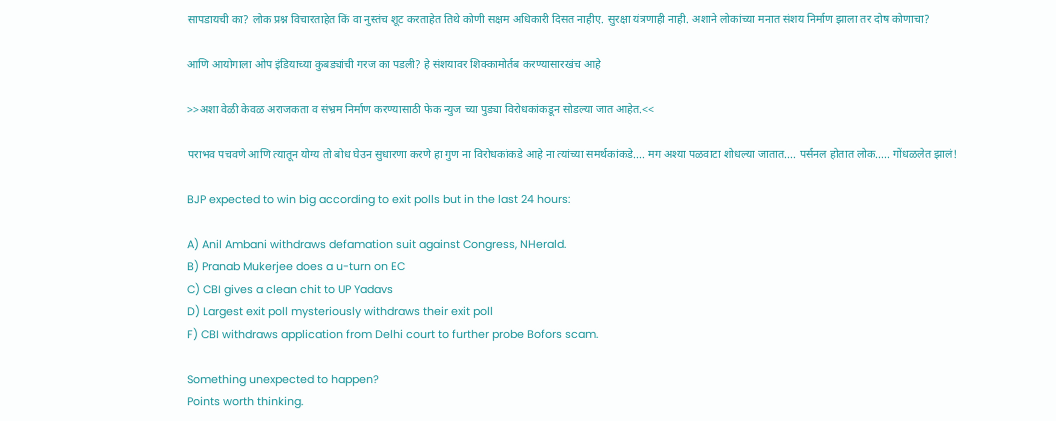सापडायची का? लोक प्रश्न विचारताहेत किं वा नुस्तंच शूट करताहेत तिथे कोणी सक्षम अधिकारी दिसत नाहीए. सुरक्षा यंत्रणाही नाही. अशाने लोकांच्या मनात संशय निर्माण झाला तर दोष कोणाचा?

आणि आयोगाला ओप इंडियाच्या कुबड्यांची गरज का पडली? हे संशयावर शिक्कामोर्तब करण्यासारखंच आहे

>>अशा वेळी केवळ अराजकता व संभ्रम निर्माण करण्यासाठी फेक न्युज च्या पुड्या विरोधकांकडून सोडल्या जात आहेत.<<

पराभव पचवणे आणि त्यातून योग्य तो बोध घेउन सुधारणा करणे हा गुण ना विरोधकांकडे आहे ना त्यांच्या समर्थकांकडे.... मग अश्या पळवाटा शोधल्या जातात.... पर्सनल होतात लोक..... गोंधळलेत झालं!

BJP expected to win big according to exit polls but in the last 24 hours:

A) Anil Ambani withdraws defamation suit against Congress, NHerald.
B) Pranab Mukerjee does a u-turn on EC
C) CBI gives a clean chit to UP Yadavs
D) Largest exit poll mysteriously withdraws their exit poll
F) CBI withdraws application from Delhi court to further probe Bofors scam.

Something unexpected to happen?
Points worth thinking.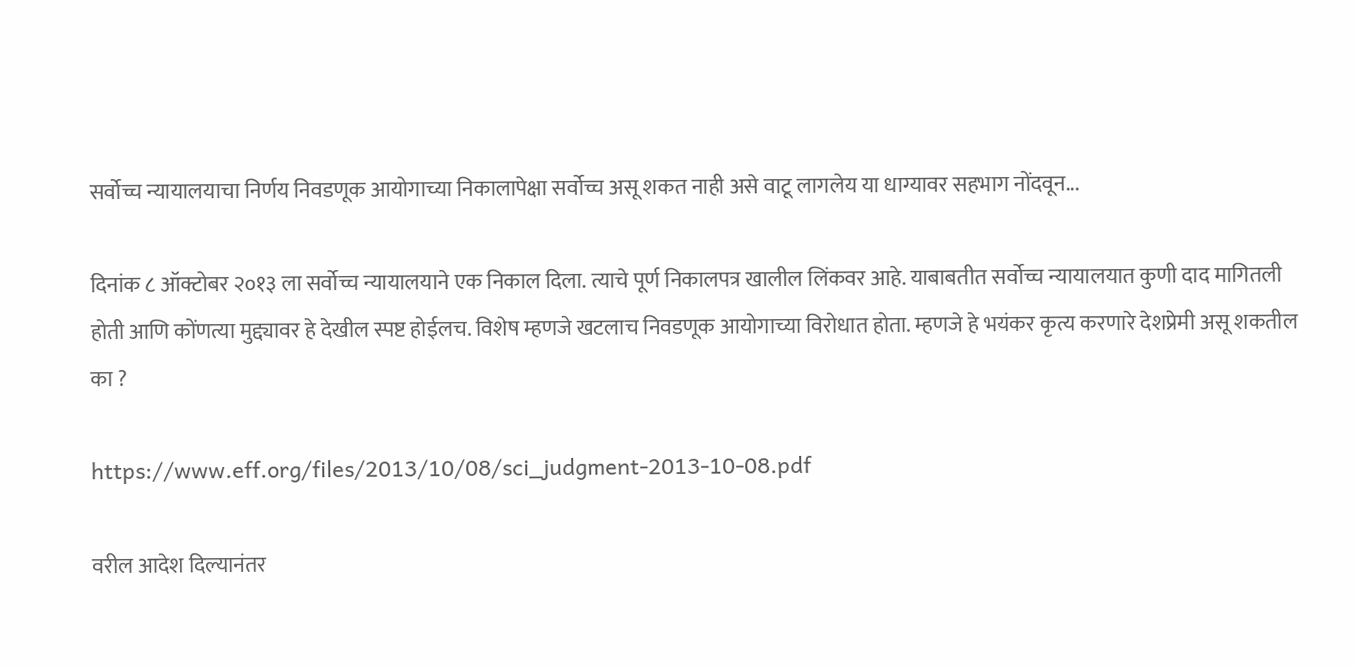सर्वोच्च न्यायालयाचा निर्णय निवडणूक आयोगाच्या निकालापेक्षा सर्वोच्च असू शकत नाही असे वाटू लागलेय या धाग्यावर सहभाग नोंदवून...

दिनांक ८ ऑक्टोबर २०१३ ला सर्वोच्च न्यायालयाने एक निकाल दिला. त्याचे पूर्ण निकालपत्र खालील लिंकवर आहे. याबाबतीत सर्वोच्च न्यायालयात कुणी दाद मागितली होती आणि कोंणत्या मुद्द्यावर हे देखील स्पष्ट होईलच. विशेष म्हणजे खटलाच निवडणूक आयोगाच्या विरोधात होता. म्हणजे हे भयंकर कृत्य करणारे देशप्रेमी असू शकतील का ?

https://www.eff.org/files/2013/10/08/sci_judgment-2013-10-08.pdf

वरील आदेश दिल्यानंतर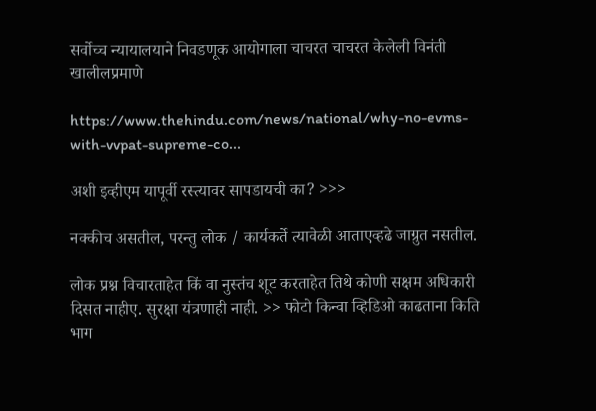सर्वोच्च न्यायालयाने निवडणूक आयोगाला चाचरत चाचरत केलेली विनंती खालीलप्रमाणे

https://www.thehindu.com/news/national/why-no-evms-with-vvpat-supreme-co...

अशी इव्हीएम यापूर्वी रस्त्यावर सापडायची का? >>>

नक्कीच असतील, परन्तु लोक / कार्यकर्ते त्यावेळी आताएव्हढे जाग्रुत नसतील.

लोक प्रश्न विचारताहेत किं वा नुस्तंच शूट करताहेत तिथे कोणी सक्षम अधिकारी दिसत नाहीए. सुरक्षा यंत्रणाही नाही. >> फोटो किन्वा व्हिडिओ काढताना किति भाग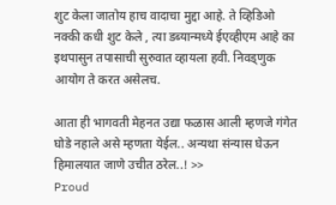शुट केला जातोय हाच वादाचा मुद्दा आहे. ते व्हिडिओ नक्की कधी शुट केले , त्या डब्यान्मध्ये ईएव्हीएम आहे का इथपासुन तपासाची सुरुवात व्हायला हवी. निवड्णुक आयोग ते करत असेलच.

आता ही भागवती मेहनत उद्या फळास आली म्हणजे गंगेत घोडे नहाले असे म्हणता येईल.. अन्यथा संन्यास घेऊन हिमालयात जाणे उचीत ठरेल..! >>
Proud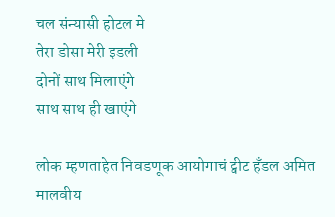चल संन्यासी होटल मे
तेरा डोसा मेरी इडली
दोनों साथ मिलाएंगे
साथ साथ ही खाएंगे

लोक म्हणताहेत निवडणूक आयोगाचं ट्वीट हँडल अमित मालवीय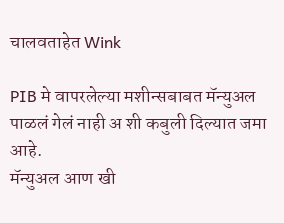चालवताहेत Wink

PIB मे वापरलेल्या मशीन्सबाबत मॅन्युअल पाळलं गेलं नाही अ शी कबुली दिल्यात जमा आहे.
मॅन्युअल आण खी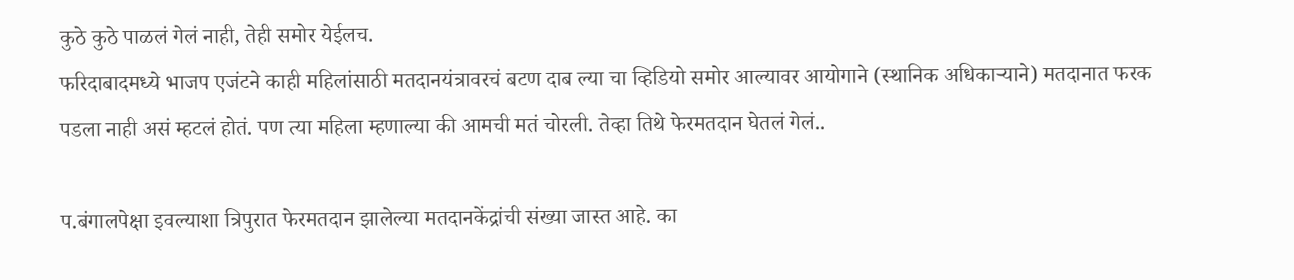कुठे कुठे पाळलं गेलं नाही, तेही समोर येईलच.
फरिदाबादमध्ये भाजप एजंटने काही महिलांसाठी मतदानयंत्रावरचं बटण दाब ल्या चा व्हिडियो समोर आल्यावर आयोगाने (स्थानिक अधिकार्‍याने) मतदानात फरक पडला नाही असं म्हटलं होतं. पण त्या महिला म्हणाल्या की आमची मतं चोरली. तेव्हा तिथे फेरमतदान घेतलं गेलं..

प.बंगालपेक्षा इवल्याशा त्रिपुरात फेरमतदान झालेल्या मतदानकेंद्रांची संख्या जास्त आहे. का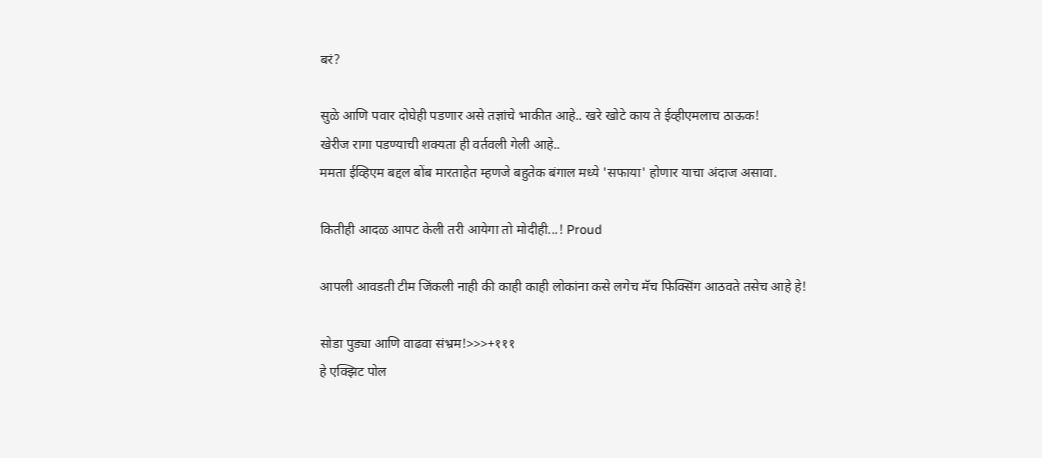बरं?

सुळे आणि पवार दोघेही पडणार असे तज्ञांचे भाकीत आहे.. खरे खोटे काय ते ईव्हीएमलाच ठाऊक!
खेरीज रागा पडण्याची शक्यता ही वर्तवली गेली आहे..
ममता ईव्हिएम बद्दल बोंब मारताहेत म्हणजे बहुतेक बंगाल मध्ये 'सफाया' होणार याचा अंदाज असावा.

कितीही आदळ आपट केली तरी आयेगा तो मोदीही...! Proud

आपली आवडती टीम जिंकली नाही की काही काही लोकांना कसे लगेच मॅच फिक्सिंग आठवते तसेच आहे हे!

सोडा पुड्या आणि वाढवा संभ्रम!>>>+१११
हे एक्झिट पोल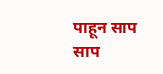पाहून साप साप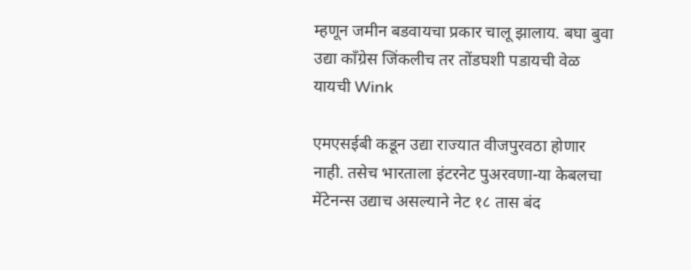म्हणून जमीन बडवायचा प्रकार चालू झालाय. बघा बुवा उद्या काँग्रेस जिंकलीच तर तोंडघशी पडायची वेळ यायची Wink

एमएसईबी कडून उद्या राज्यात वीजपुरवठा होणार नाही. तसेच भारताला इंटरनेट पुअरवणा-या केबलचा मेंटेनन्स उद्याच असल्याने नेट १८ तास बंद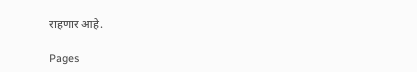राहणार आहे.

Pages